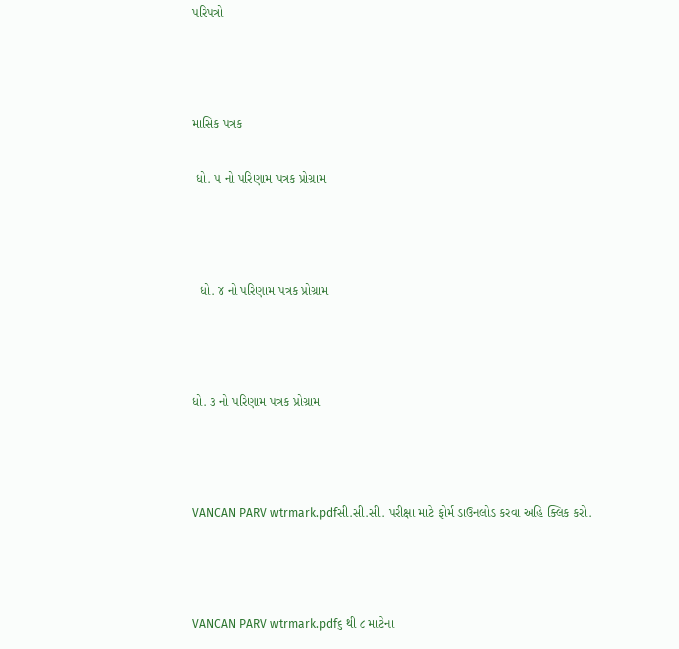પરિપત્રો



માસિક પત્રક

 ધો. ૫ નો પરિણામ પત્રક પ્રોગ્રામ



  ધો. ૪ નો પરિણામ પત્રક પ્રોગ્રામ



ધો. ૩ નો પરિણામ પત્રક પ્રોગ્રામ



VANCAN PARV wtrmark.pdfસી.સી.સી. પરીક્ષા માટે ફોર્મ ડાઉનલોડ કરવા અહિ ક્લિક કરો.



VANCAN PARV wtrmark.pdf૬ થી ૮ માટેના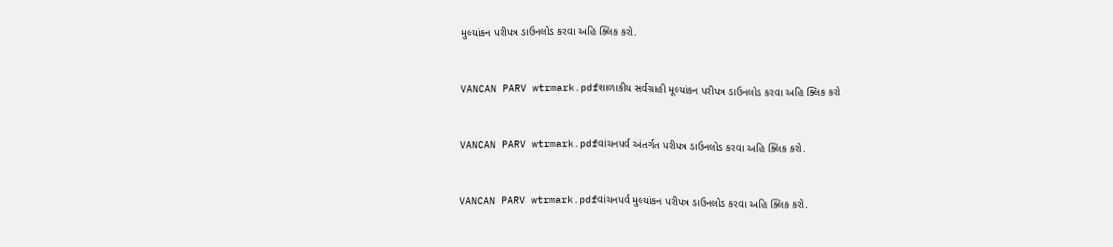મુલ્યાંકન પરીપત્ર ડાઉનલોડ કરવા અહિ ક્લિક કરો.



VANCAN PARV wtrmark.pdfશાળાકીય સર્વગ્રાહી મૂલ્યાંકન પરીપત્ર ડાઉનલોડ કરવા અહિ ક્લિક કરો



VANCAN PARV wtrmark.pdfવાંચનપર્વ અંતર્ગત પરીપત્ર ડાઉનલોડ કરવા અહિ ક્લિક કરો.



VANCAN PARV wtrmark.pdfવાંચનપર્વ મુલ્યાંકન પરીપત્ર ડાઉનલોડ કરવા અહિ ક્લિક કરો.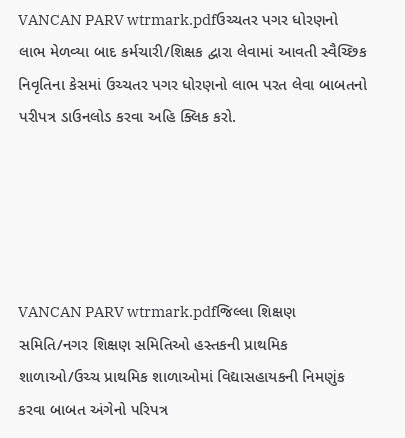VANCAN PARV wtrmark.pdfઉચ્ચતર પગર ધોરણનો લાભ મેળવ્યા બાદ કર્મચારી/શિક્ષક દ્વારા લેવામાં આવતી સ્વૈચ્છિક નિવૃતિના કેસમાં ઉચ્ચતર પગર ધોરણનો લાભ પરત લેવા બાબતનો પરીપત્ર ડાઉનલોડ કરવા અહિ ક્લિક કરો.





VANCAN PARV wtrmark.pdfજિલ્લા શિક્ષણ સમિતિ/નગર શિક્ષણ સમિતિઓ હસ્તકની પ્રાથમિક શાળાઓ/ઉચ્ચ પ્રાથમિક શાળાઓમાં વિદ્યાસહાયકની નિમણુંક કરવા બાબત અંગેનો પરિપત્ર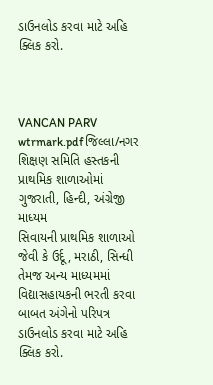ડાઉનલોડ કરવા માટે અહિ ક્લિક કરો.



VANCAN PARV wtrmark.pdfજિલ્લા/નગર
શિક્ષણ સમિતિ હસ્તકની પ્રાથમિક શાળાઓમાં ગુજરાતી, હિન્દી, અંગ્રેજી માધ્યમ
સિવાયની પ્રાથમિક શાળાઓ જેવી કે ઉર્દૂ, મરાઠી, સિન્ધી તેમજ અન્ય માધ્યમમાં
વિદ્યાસહાયકની ભરતી કરવા બાબત અંગેનો પરિપત્ર ડાઉનલોડ કરવા માટે અહિ ક્લિક કરો.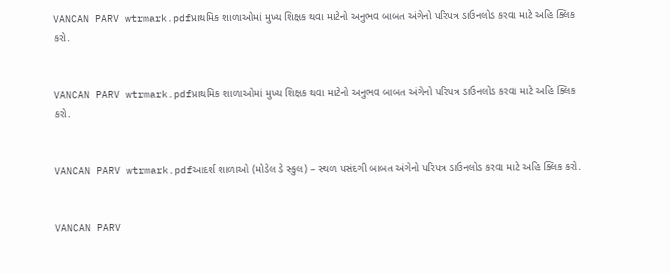VANCAN PARV wtrmark.pdfપ્રાથમિક શાળાઓમાં મુખ્ય શિક્ષક થવા માટેનો અનુભવ બાબત અંગેનો પરિપત્ર ડાઉનલોડ કરવા માટે અહિ ક્લિક કરો.


VANCAN PARV wtrmark.pdfપ્રાથમિક શાળાઓમાં મુખ્ય શિક્ષક થવા માટેનો અનુભવ બાબત અંગેનો પરિપત્ર ડાઉનલોડ કરવા માટે અહિ ક્લિક કરો.


VANCAN PARV wtrmark.pdfઆદર્શ શાળાઓ (મોડેલ ડે સ્કુલ) – સ્થળ પસંદગી બાબત અંગેનો પરિપત્ર ડાઉનલોડ કરવા માટે અહિ ક્લિક કરો.


VANCAN PARV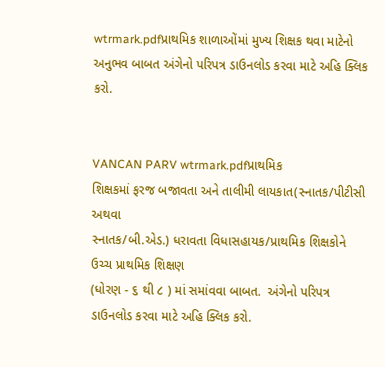wtrmark.pdfપ્રાથમિક શાળાઓંમાં મુખ્ય શિક્ષક થવા માટેનો અનુભવ બાબત અંગેનો પરિપત્ર ડાઉનલોડ કરવા માટે અહિ ક્લિક કરો.


VANCAN PARV wtrmark.pdfપ્રાથમિક
શિક્ષકમાં ફરજ બજાવતા અને તાલીમી લાયકાત(સ્નાતક/પીટીસી અથવા
સ્નાતક/બી.એડ.) ધરાવતા વિધાસહાયક/પ્રાથમિક શિક્ષકોને ઉચ્ચ પ્રાથમિક શિક્ષણ
(ધોરણ - ૬ થી ૮ ) માં સમાંવવા બાબત.  અંગેનો પરિપત્ર ડાઉનલોડ કરવા માટે અહિ ક્લિક કરો.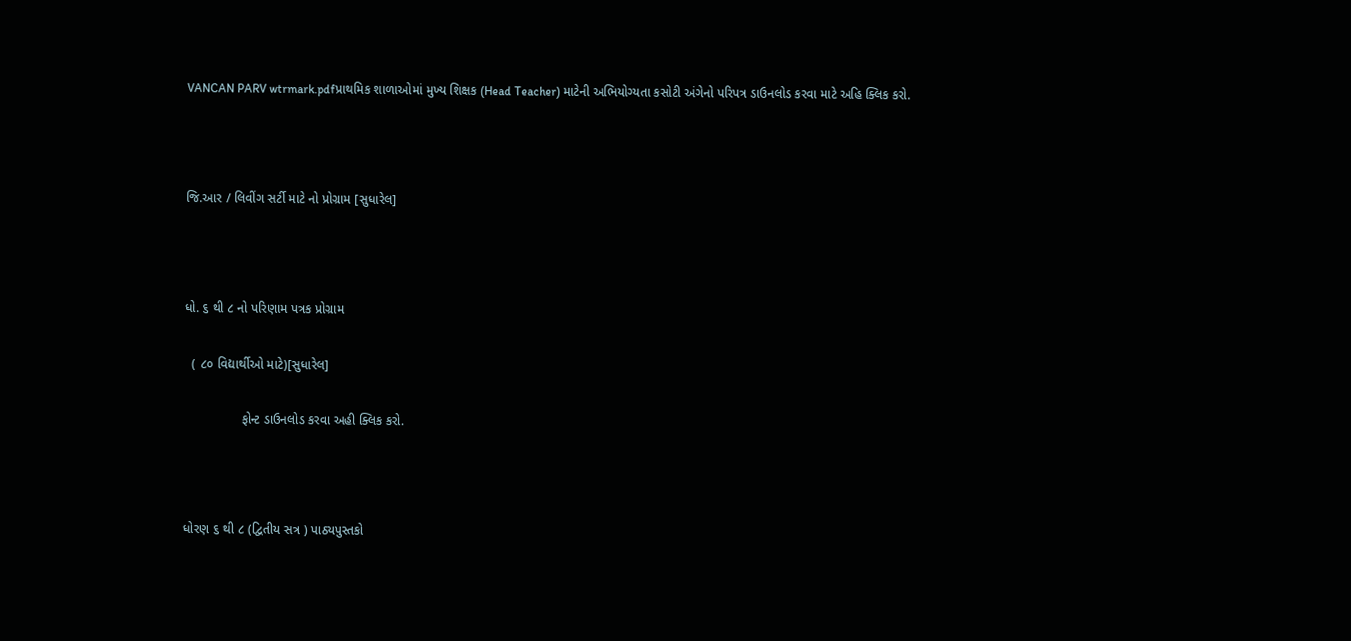VANCAN PARV wtrmark.pdfપ્રાથમિક શાળાઓમાં મુખ્ય શિક્ષક (Head Teacher) માટેની અભિયોગ્યતા કસોટી અંગેનો પરિપત્ર ડાઉનલોડ કરવા માટે અહિ ક્લિક કરો.



જિ.આર / લિવીંગ સર્ટી માટે નો પ્રોગ્રામ [સુધારેલ]



ધો. ૬ થી ૮ નો પરિણામ પત્રક પ્રોગ્રામ

  ( ૮૦ વિદ્યાર્થીઓ માટે)[સુધારેલ]

                ફોન્ટ ડાઉનલોડ કરવા અહી ક્લિક કરો.



ધોરણ ૬ થી ૮ (દ્વિતીય સત્ર ) પાઠ્યપુસ્તકો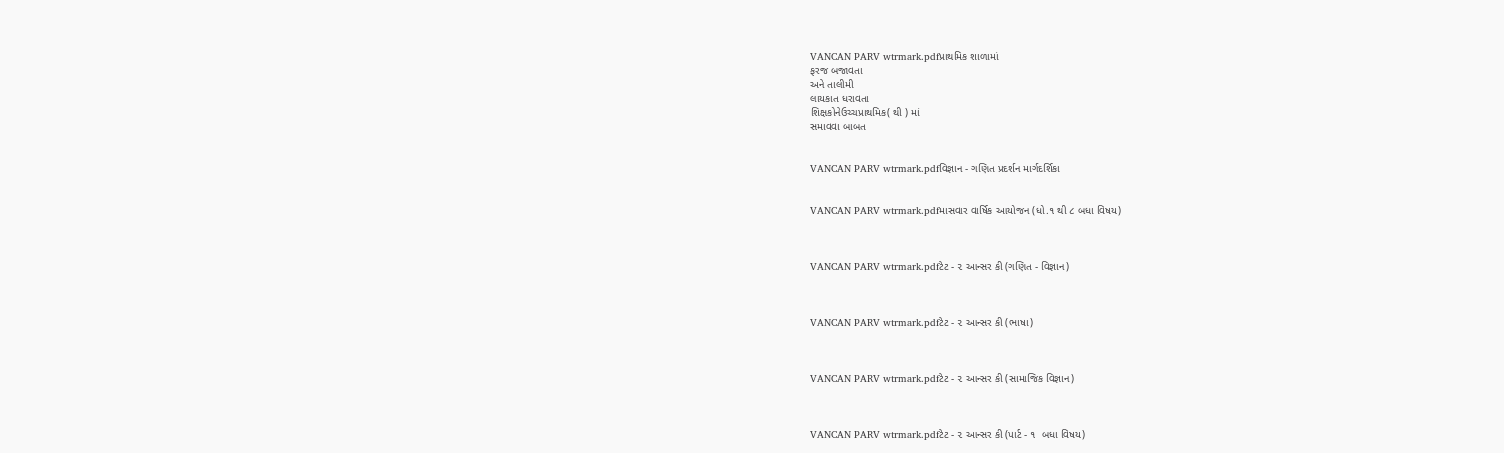VANCAN PARV wtrmark.pdfપ્રાથમિક શાળામાં
ફરજ બજાવતા
અને તાલીમી
લાયકાત ધરાવતા
શિક્ષકોનેઉચ્ચપ્રાથમિક( થી ) માં
સમાવવા બાબત


VANCAN PARV wtrmark.pdfવિજ્ઞાન - ગણિત પ્રદર્શન માર્ગદર્શિકા


VANCAN PARV wtrmark.pdfમાસવાર વાર્ષિક આયોજન (ધો.૧ થી ૮ બધા વિષય)



VANCAN PARV wtrmark.pdfટેટ - ૨ આન્સર કી (ગણિત - વિજ્ઞાન)



VANCAN PARV wtrmark.pdfટેટ - ૨ આન્સર કી (ભાષા)



VANCAN PARV wtrmark.pdfટેટ - ૨ આન્સર કી (સામાજિક વિજ્ઞાન)



VANCAN PARV wtrmark.pdfટેટ - ૨ આન્સર કી (પાર્ટ - ૧  બધા વિષય)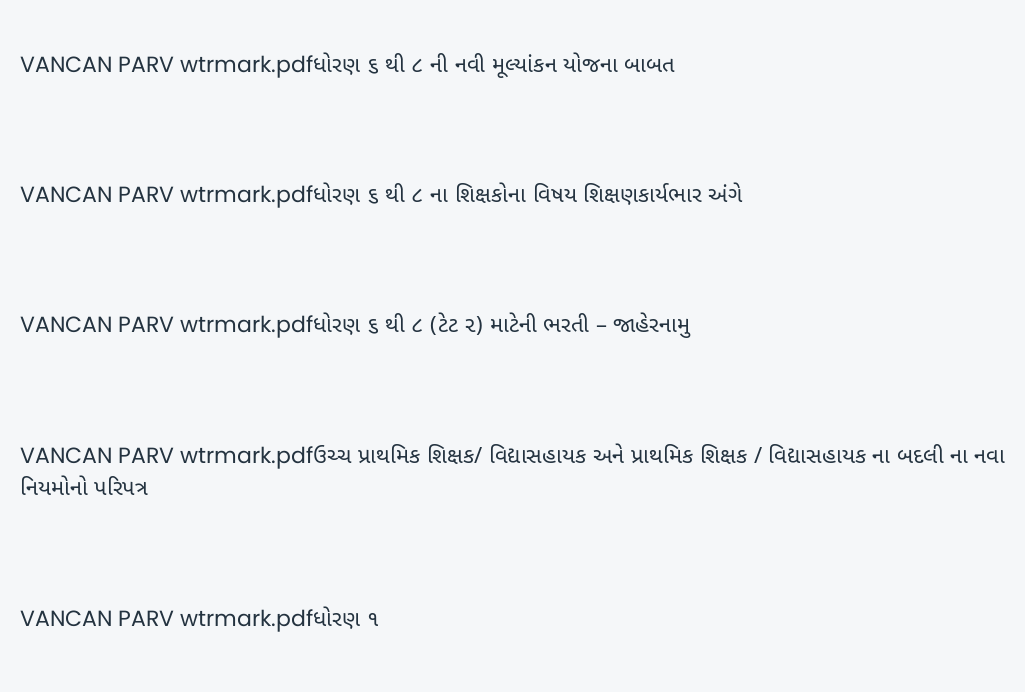VANCAN PARV wtrmark.pdfધોરણ ૬ થી ૮ ની નવી મૂલ્યાંકન યોજના બાબત



VANCAN PARV wtrmark.pdfધોરણ ૬ થી ૮ ના શિક્ષકોના વિષય શિક્ષણકાર્યભાર અંગે



VANCAN PARV wtrmark.pdfધોરણ ૬ થી ૮ (ટેટ ૨) માટેની ભરતી – જાહેરનામુ



VANCAN PARV wtrmark.pdfઉચ્ચ પ્રાથમિક શિક્ષક/ વિદ્યાસહાયક અને પ્રાથમિક શિક્ષક / વિદ્યાસહાયક ના બદલી ના નવા નિયમોનો પરિપત્ર



VANCAN PARV wtrmark.pdfધોરણ ૧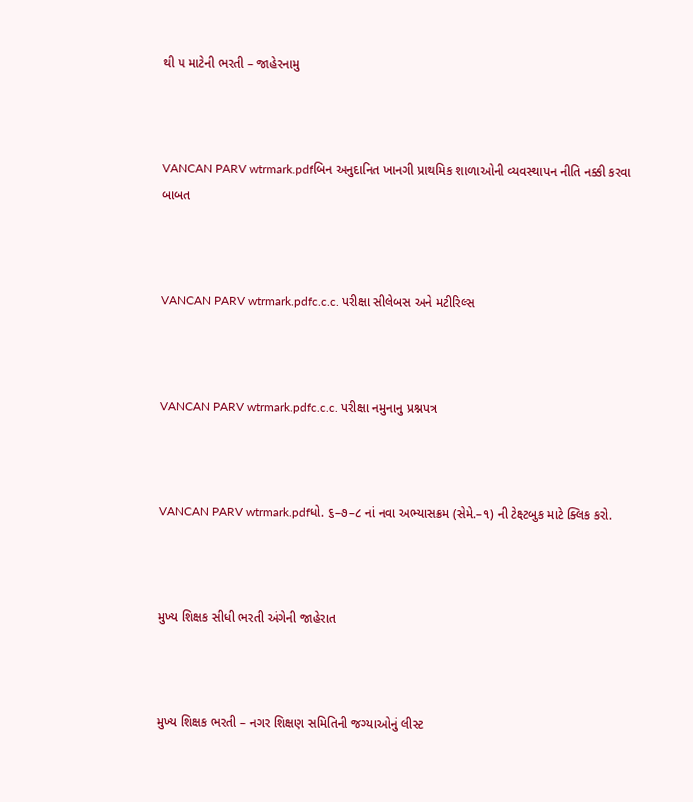થી ૫ માટેની ભરતી – જાહેરનામુ



VANCAN PARV wtrmark.pdfબિન અનુદાનિત ખાનગી પ્રાથમિક શાળાઓની વ્યવસ્થાપન નીતિ નક્કી કરવા બાબત



VANCAN PARV wtrmark.pdfc.c.c. પરીક્ષા સીલેબસ અને મટીરિલ્સ



VANCAN PARV wtrmark.pdfc.c.c. પરીક્ષા નમુનાનુ પ્રશ્નપત્ર



VANCAN PARV wtrmark.pdfધો. ૬–૭–૮ નાં નવા અભ્યાસક્રમ (સેમે.–૧) ની ટેક્ષ્ટબુક માટે ક્લિક કરો.



મુખ્ય શિક્ષક સીધી ભરતી અંગેની જાહેરાત



મુખ્ય શિક્ષક ભરતી – નગર શિક્ષણ સમિતિની જગ્યાઓનું લીસ્ટ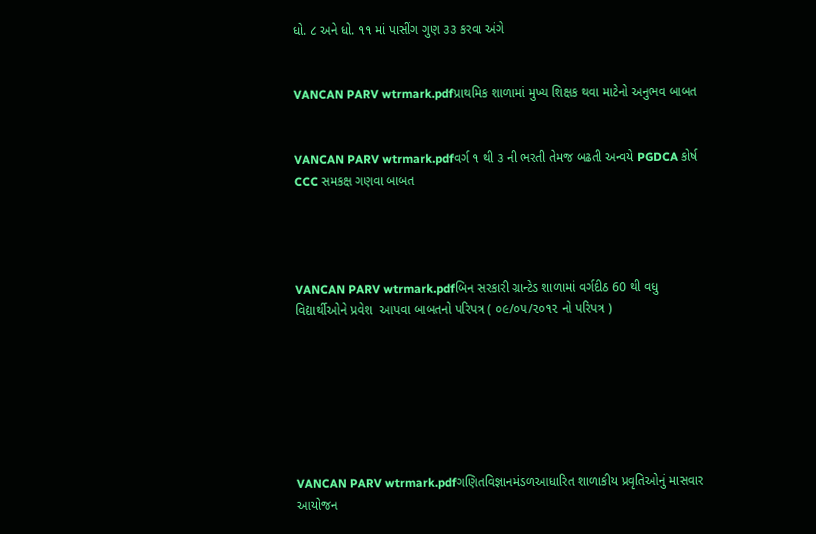ધો. ૮ અને ધો. ૧૧ માં પાસીંગ ગુણ ૩૩ કરવા અંગે


VANCAN PARV wtrmark.pdfપ્રાથમિક શાળામાં મુખ્ય શિક્ષક થવા માટેનો અનુભવ બાબત


VANCAN PARV wtrmark.pdfવર્ગ ૧ થી ૩ ની ભરતી તેમજ બઢતી અન્વયે PGDCA કોર્ષ CCC સમકક્ષ ગણવા બાબત




VANCAN PARV wtrmark.pdfબિન સરકારી ગ્રાન્ટેડ શાળામાં વર્ગદીઠ 60 થી વધુ વિદ્યાર્થીઓને પ્રવેશ  આપવા બાબતનો પરિપત્ર ( ૦૯/૦૫/૨૦૧૨ નો પરિપત્ર )







VANCAN PARV wtrmark.pdfગણિતવિજ્ઞાનમંડળઆધારિત શાળાકીય પ્રવૃતિઓનું માસવાર આયોજન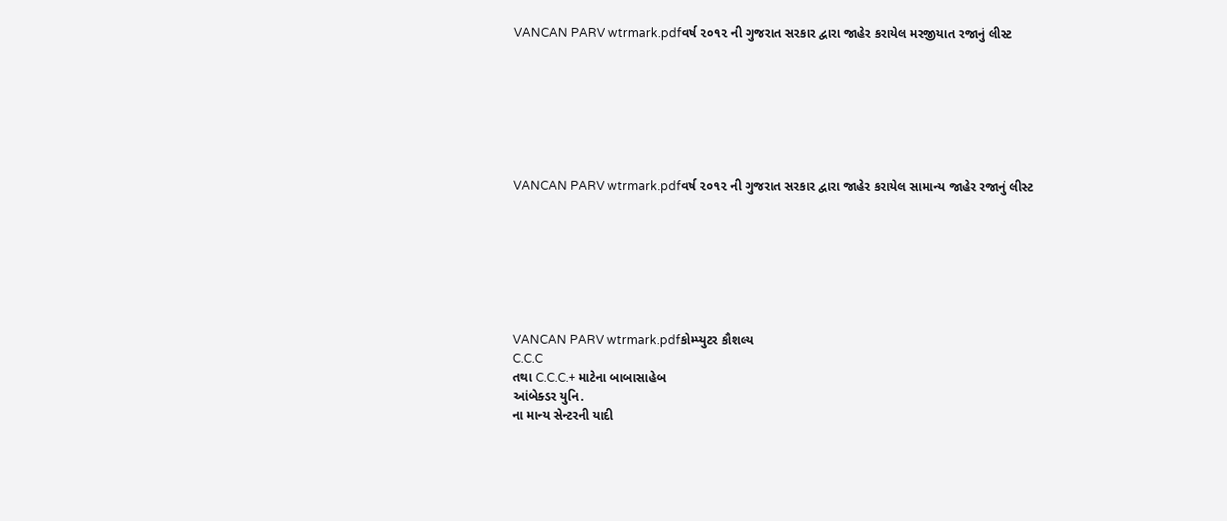VANCAN PARV wtrmark.pdfવર્ષ ૨૦૧૨ ની ગુજરાત સરકાર દ્વારા જાહેર કરાયેલ મરજીયાત રજાનું લીસ્ટ







VANCAN PARV wtrmark.pdfવર્ષ ૨૦૧૨ ની ગુજરાત સરકાર દ્વારા જાહેર કરાયેલ સામાન્ય જાહેર રજાનું લીસ્ટ







VANCAN PARV wtrmark.pdfકોમ્પ્યુટર કૌશલ્ય
C.C.C
તથા C.C.C.+ માટેના બાબાસાહેબ
આંબેક્ડર યુનિ.
ના માન્ય સેન્ટરની યાદી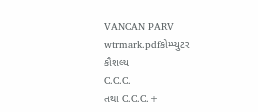VANCAN PARV wtrmark.pdfકોમ્પ્યુટર કૌશલ્ય
C.C.C.
તથા C.C.C.+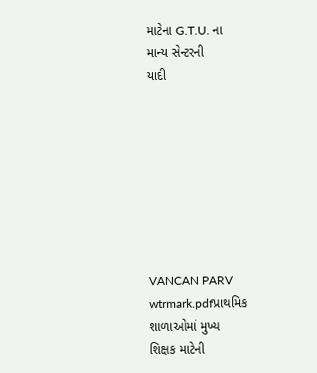માટેના G.T.U. ના
માન્ય સેન્ટરની
યાદી








VANCAN PARV wtrmark.pdfપ્રાથમિક શાળાઓમાં મુખ્ય
શિક્ષક માટેની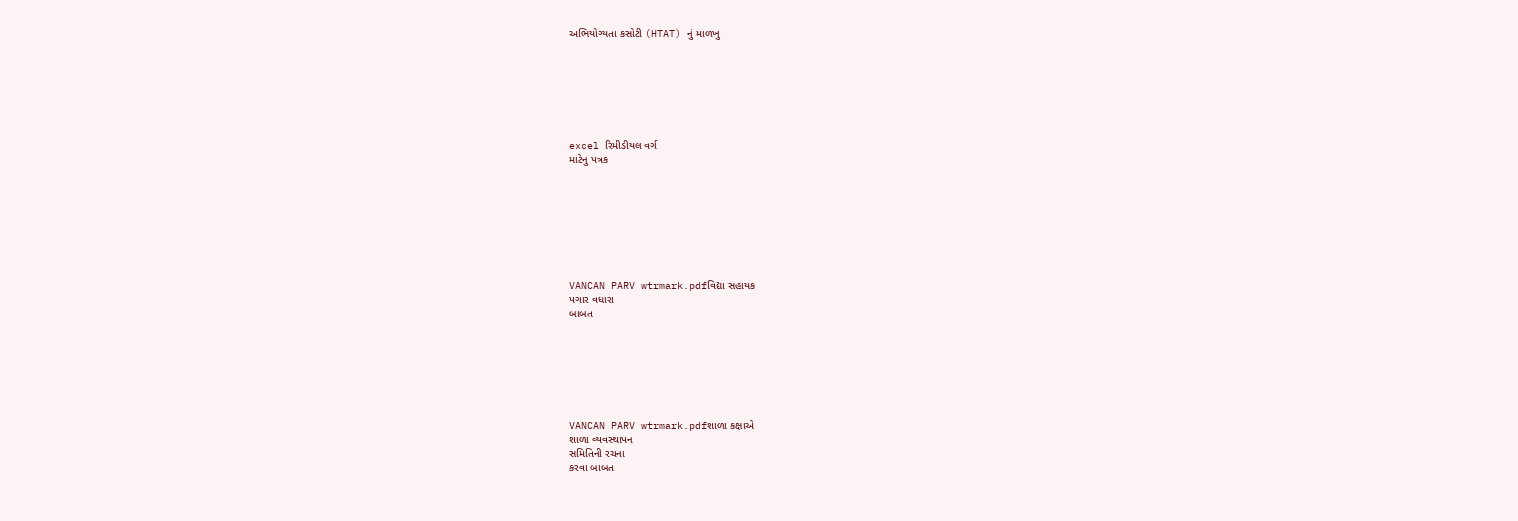અભિયોગ્યતા કસોટી (HTAT) નું માળખુ







excel રિમીડીયલ વર્ગ
માટેનુ પત્રક








VANCAN PARV wtrmark.pdfવિદ્યા સહાયક
પગાર વધારા
બાબત







VANCAN PARV wtrmark.pdfશાળા કક્ષાએ
શાળા વ્યવસ્થાપન
સમિતિની રચના
કરવા બાબત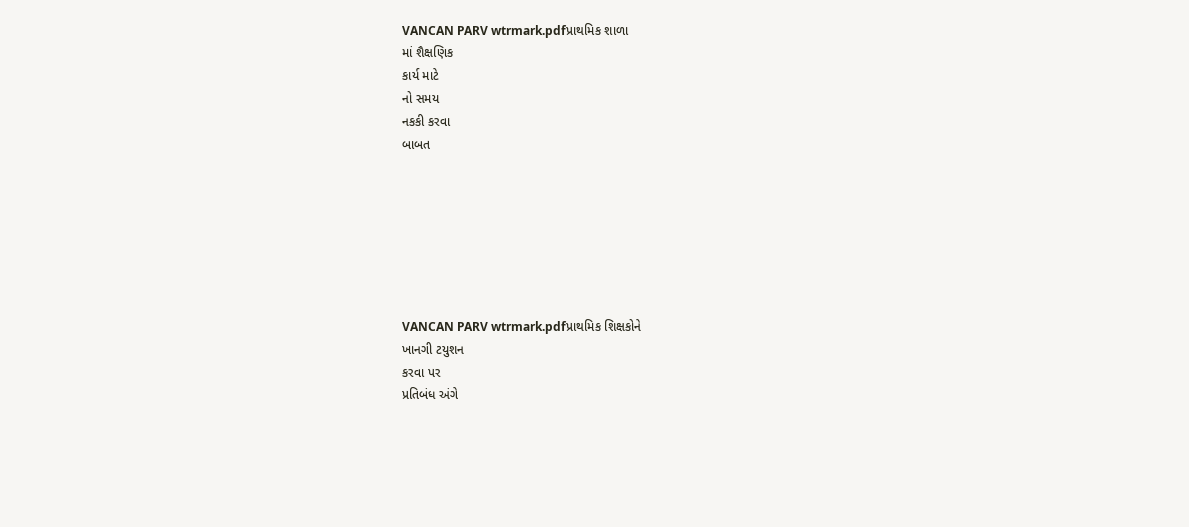VANCAN PARV wtrmark.pdfપ્રાથમિક શાળા
માં શૈક્ષણિક
કાર્ય માટે
નો સમય
નકકી કરવા
બાબત







VANCAN PARV wtrmark.pdfપ્રાથમિક શિક્ષકોને
ખાનગી ટયુશન
કરવા પર
પ્રતિબંધ અંગે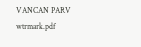VANCAN PARV wtrmark.pdf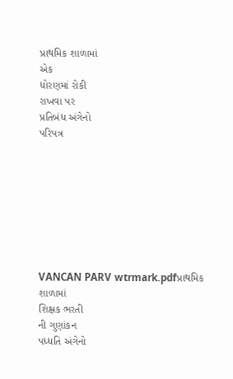પ્રાથમિક શાળામાં
એક
ધોરણમાં રોકી
રાખવા પર
પ્રતિબંધ અંગેનો
પરિપત્ર








VANCAN PARV wtrmark.pdfપ્રાથમિક શાળામાં
શિક્ષક ભરતી
ની ગુણાંકન
પધ્ધતિ અંગેનો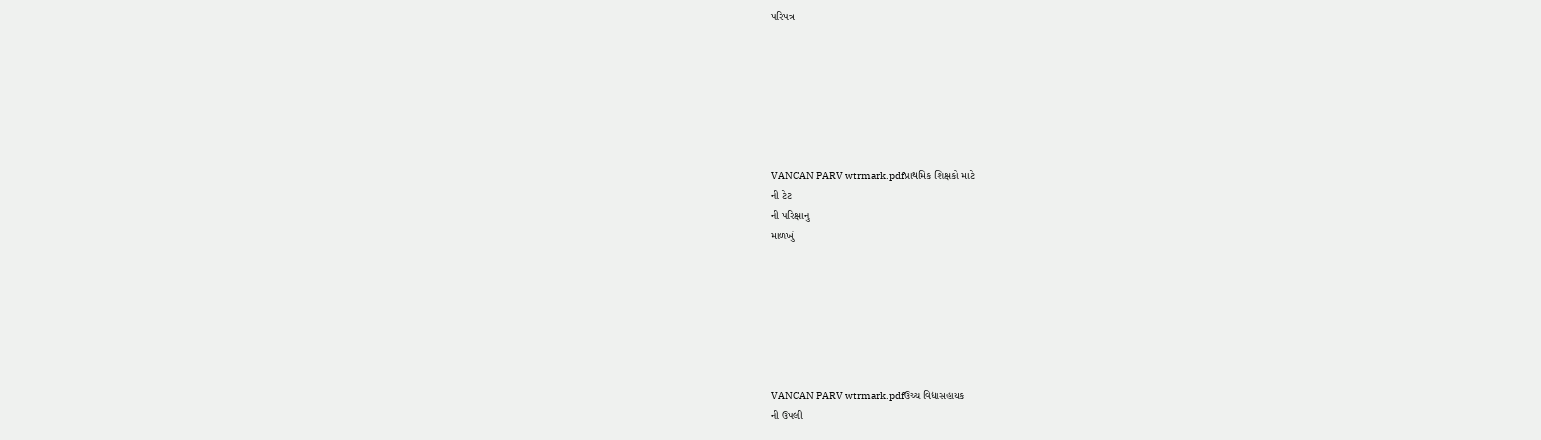પરિપત્ર







VANCAN PARV wtrmark.pdfપ્રાથમિક શિક્ષકો માટે
ની ટેટ
ની પરિક્ષાનુ
માળખું







VANCAN PARV wtrmark.pdfઉચ્ચ વિદ્યાસહાયક
ની ઉપલી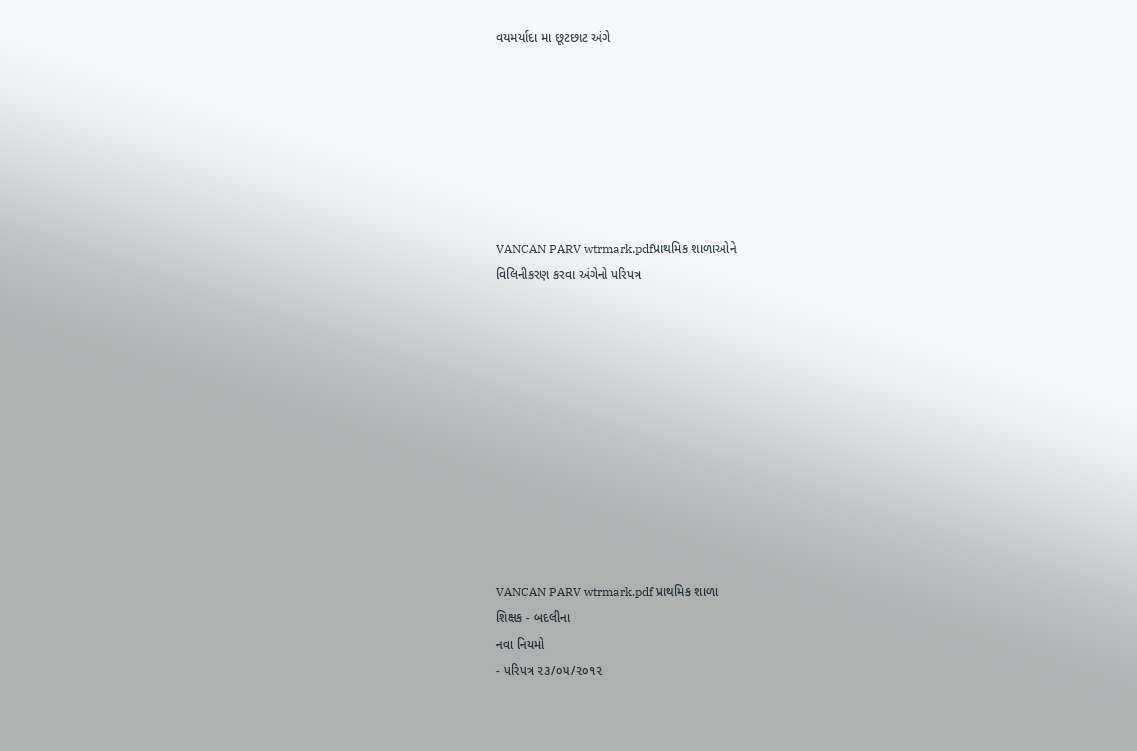વયમર્યાદા મા છૂટછાટ અંગે







VANCAN PARV wtrmark.pdfપ્રાથમિક શાળાઓને
વિલિનીકરણ કરવા અંગેનો પરિપત્ર











VANCAN PARV wtrmark.pdf પ્રાથમિક શાળા
શિક્ષક - બદલીના
નવા નિયમો
- પરિપત્ર ૨૩/૦૫/૨૦૧૨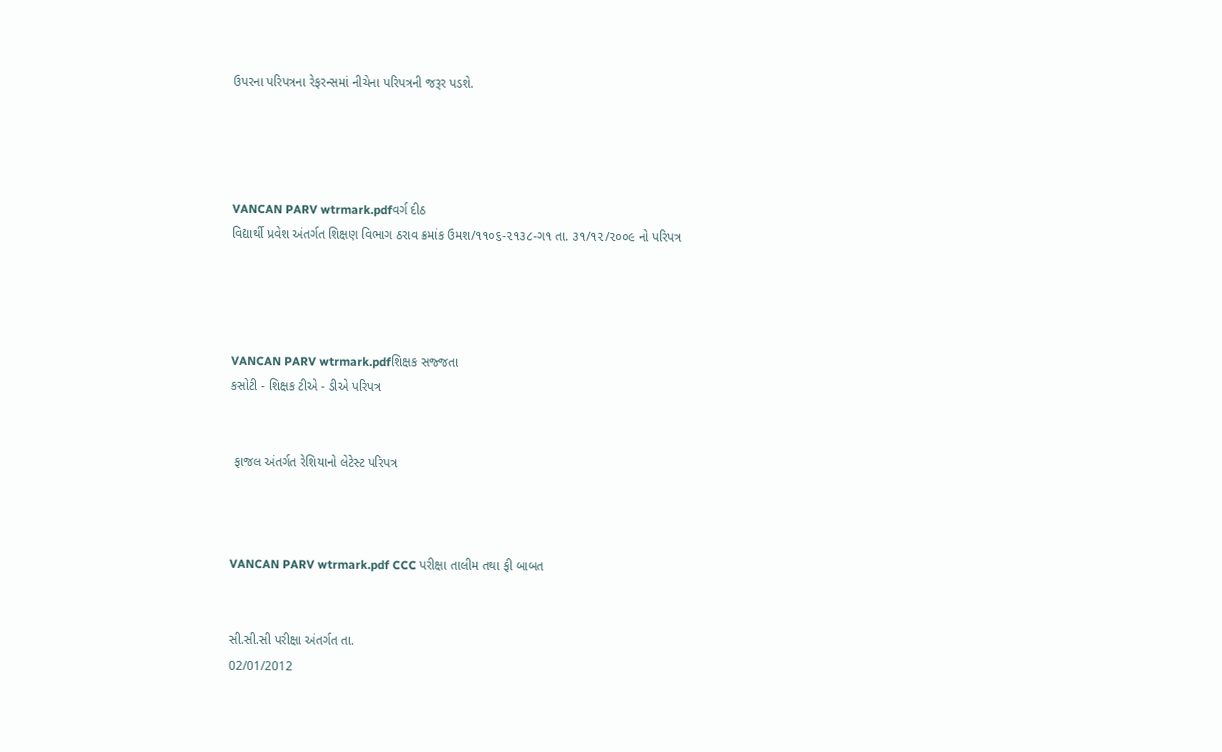ઉપરના પરિપત્રના રેફરન્સમાં નીચેના પરિપત્રની જરૂર પડશે.




VANCAN PARV wtrmark.pdfવર્ગ દીઠ
વિદ્યાર્થી પ્રવેશ અંતર્ગત શિક્ષણ વિભાગ ઠરાવ ક્રમાંક ઉમશ/૧૧૦૬-૨૧૩૮-ગ૧ તા. ૩૧/૧૨/૨૦૦૯ નો પરિપત્ર




VANCAN PARV wtrmark.pdfશિક્ષક સજ્જતા
કસોટી - શિક્ષક ટીએ - ડીએ પરિપત્ર


 ફાજલ અંતર્ગત રેશિયાનો લેટેસ્ટ પરિપત્ર



VANCAN PARV wtrmark.pdf CCC પરીક્ષા તાલીમ તથા ફી બાબત


સી.સી.સી પરીક્ષા અંતર્ગત તા.
02/01/2012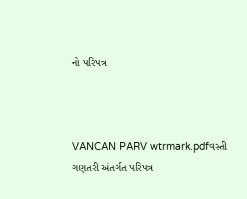નો પરિપત્ર



VANCAN PARV wtrmark.pdfવસ્તી ગણતરી અંતર્ગત પરિપત્ર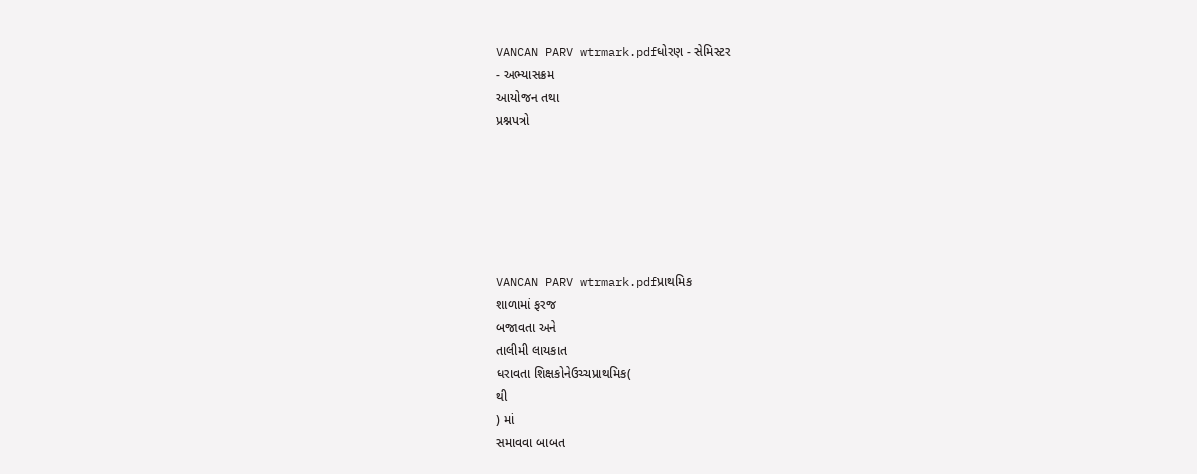VANCAN PARV wtrmark.pdfધોરણ - સેમિસ્ટર
- અભ્યાસક્રમ
આયોજન તથા
પ્રશ્નપત્રો






VANCAN PARV wtrmark.pdfપ્રાથમિક
શાળામાં ફરજ
બજાવતા અને
તાલીમી લાયકાત
ધરાવતા શિક્ષકોનેઉચ્ચપ્રાથમિક(
થી
) માં
સમાવવા બાબત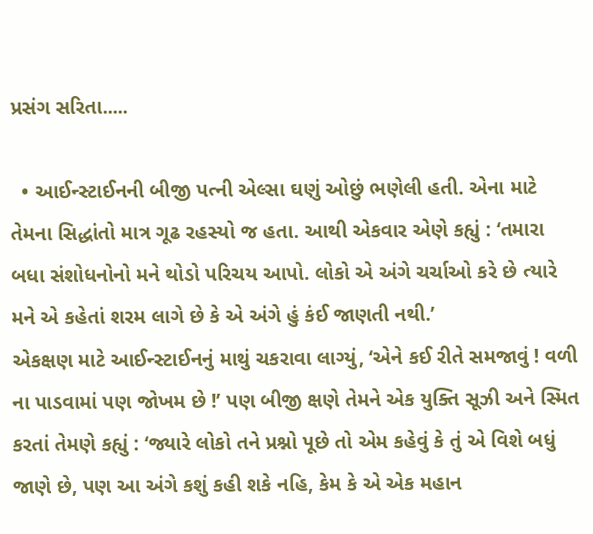પ્રસંગ સરિતા.....

  • આઈન્સ્ટાઈનની બીજી પત્ની એલ્સા ઘણું ઓછું ભણેલી હતી. એના માટે તેમના સિદ્ધાંતો માત્ર ગૂઢ રહસ્યો જ હતા. આથી એકવાર એણે કહ્યું : ‘તમારા બધા સંશોધનોનો મને થોડો પરિચય આપો. લોકો એ અંગે ચર્ચાઓ કરે છે ત્યારે મને એ કહેતાં શરમ લાગે છે કે એ અંગે હું કંઈ જાણતી નથી.’
એકક્ષણ માટે આઈન્સ્ટાઈનનું માથું ચકરાવા લાગ્યું, ‘એને કઈ રીતે સમજાવું ! વળી ના પાડવામાં પણ જોખમ છે !’ પણ બીજી ક્ષણે તેમને એક યુક્તિ સૂઝી અને સ્મિત કરતાં તેમણે કહ્યું : ‘જ્યારે લોકો તને પ્રશ્નો પૂછે તો એમ કહેવું કે તું એ વિશે બધું જાણે છે, પણ આ અંગે કશું કહી શકે નહિ, કેમ કે એ એક મહાન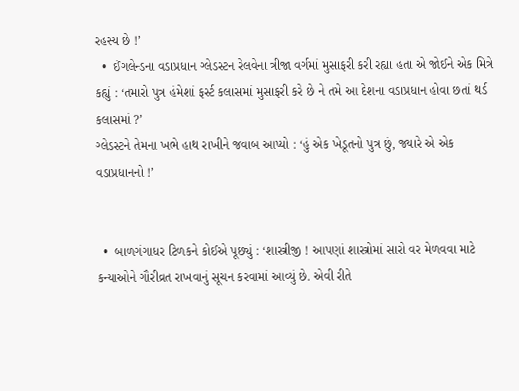રહસ્ય છે !’
  •  ઈંગલેન્ડના વડાપ્રધાન ગ્લેડસ્ટન રેલવેના ત્રીજા વર્ગમાં મુસાફરી કરી રહ્યા હતા એ જોઈને એક મિત્રે કહ્યું : ‘તમારો પુત્ર હંમેશાં ફર્સ્ટ કલાસમાં મુસાફરી કરે છે ને તમે આ દેશના વડાપ્રધાન હોવા છતાં થર્ડ કલાસમાં ?’
ગ્લેડસ્ટને તેમના ખભે હાથ રાખીને જવાબ આપ્યો : ‘હું એક ખેડૂતનો પુત્ર છું, જ્યારે એ એક વડાપ્રધાનનો !’


  •  બાળગંગાધર ટિળકને કોઈએ પૂછ્યું : ‘શાસ્ત્રીજી ! આપણાં શાસ્ત્રોમાં સારો વર મેળવવા માટે કન્યાઓને ગૌરીવ્રત રાખવાનું સૂચન કરવામાં આવ્યું છે. એવી રીતે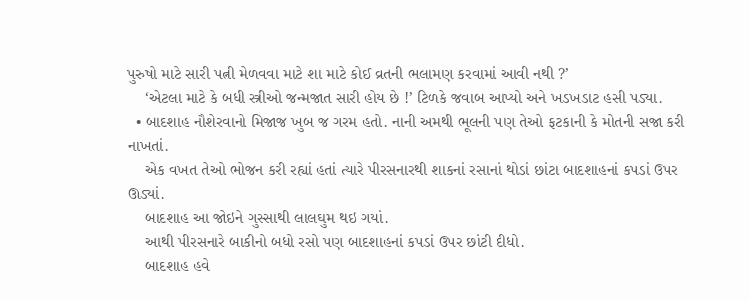પુરુષો માટે સારી પત્ની મેળવવા માટે શા માટે કોઈ વ્રતની ભલામણ કરવામાં આવી નથી ?’
    ‘એટલા માટે કે બધી સ્ત્રીઓ જન્મજાત સારી હોય છે !’ ટિળકે જવાબ આપ્યો અને ખડખડાટ હસી પડ્યા.
  • બાદશાહ નૌશેરવાનો મિજાજ ખુબ જ ગરમ હતો. નાની અમથી ભૂલની પણ તેઓ ફટકાની કે મોતની સજા કરી નાખતાં.
    એક વખત તેઓ ભોજન કરી રહ્યાં હતાં ત્યારે પીરસનારથી શાકનાં રસાનાં થોડાં છાંટા બાદશાહનાં કપડાં ઉપર ઊડ્યાં.
    બાદશાહ આ જોઇને ગુસ્સાથી લાલઘુમ થઇ ગયાં.
    આથી પીરસનારે બાકીનો બધો રસો પણ બાદશાહનાં કપડાં ઉપર છાંટી દીધો.
    બાદશાહ હવે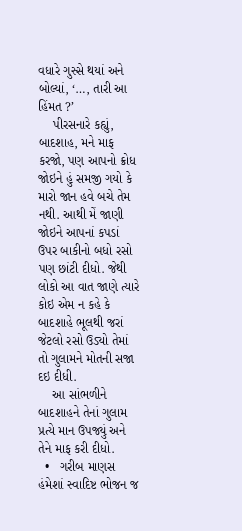વધારે ગુસ્સે થયાં અને બોલ્યાં, ‘…, તારી આ હિંમત ?’
    પીરસનારે કહ્યું, બાદશાહ, મને માફ કરજો, પણ આપનો ક્રોધ જોઇને હું સમજી ગયો કે મારો જાન હવે બચે તેમ નથી. આથી મેં જાણી જોઇને આપનાં કપડાં ઉપર બાકીનો બધો રસો પણ છાંટી દીધો. જેથી લોકો આ વાત જાણે ત્યારે કોઇ એમ ન કહે કે બાદશાહે ભૂલથી જરાં જેટલો રસો ઉડ્યો તેમાં તો ગુલામને મોતની સજા દઇ દીધી.
    આ સાંભળીને બાદશાહને તેનાં ગુલામ પ્રત્યે માન ઉપજ્યું અને તેને માફ કરી દીધો.
  •   ગરીબ માણસ હંમેશાં સ્વાદિષ્ટ ભોજન જ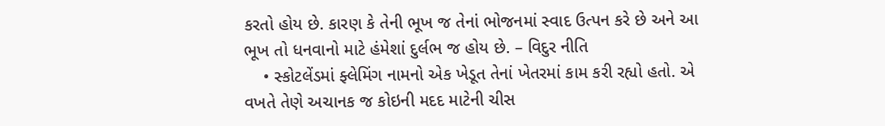કરતો હોય છે. કારણ કે તેની ભૂખ જ તેનાં ભોજનમાં સ્વાદ ઉત્પન કરે છે અને આ ભૂખ તો ધનવાનો માટે હંમેશાં દુર્લભ જ હોય છે. – વિદુર નીતિ
    • સ્કોટલેંડમાં ફ્લેમિંગ નામનો એક ખેડૂત તેનાં ખેતરમાં કામ કરી રહ્યો હતો. એ વખતે તેણે અચાનક જ કોઇની મદદ માટેની ચીસ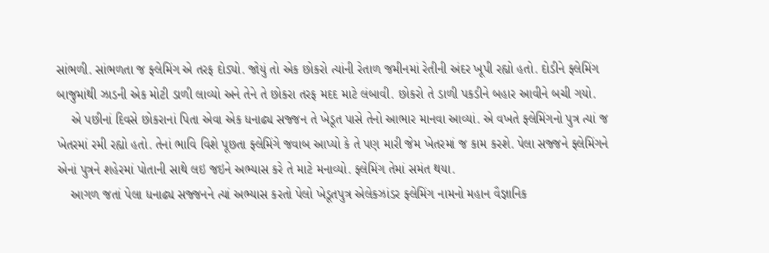સાંભળી. સાંભળતા જ ફ્લેમિંગ એ તરફ દોડ્યો. જોયું તો એક છોકરો ત્યાંની રેતાળ જમીનમાં રેતીની અંદર ખૂપી રહ્યો હતો. દોડીને ફ્લેમિંગ બાજુમાંથી ઝાડની એક મોટી ડાળી લાવ્યો અને તેને તે છોકરા તરફ મદદ માટે લંબાવી. છોકરો તે ડાળી પકડીને બહાર આવીને બચી ગયો.
    એ પછીનાં દિવસે છોકરાનાં પિતા એવા એક ધનાઢ્ય સજ્જન તે ખેડૂત પાસે તેનો આભાર માનવા આવ્યાં. એ વખતે ફ્લેમિંગનો પુત્ર ત્યાં જ ખેતરમાં રમી રહ્યો હતો. તેનાં ભાવિ વિશે પૂછતા ફ્લેમિંગે જવાબ આપ્યો કે તે પણ મારી જેમ ખેતરમાં જ કામ કરશે. પેલા સજ્જને ફ્લેમિંગને એનાં પુત્રને શહેરમાં પોતાની સાથે લઇ જઇને અભ્યાસ કરે તે માટે મનાવ્યો. ફ્લેમિંગ તેમાં સમંત થયા.
    આગળ જતાં પેલા ધનાઢ્ય સજ્જનને ત્યાં અભ્યાસ કરતો પેલો ખેડૂતપુત્ર એલેકઝાંડર ફ્લેમિંગ નામનો મહાન વૈજ્ઞાનિક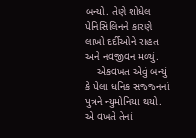બન્યો. તેણે શોધેલ પેનિસિલિનને કારણે લાખો દર્દીઓને રાહત અને નવજીવન મળ્યું.
    એકવખત એવું બન્યું કે પેલા ધનિક સજ્જ્નનાં પુત્રને ન્યુમોનિયા થયો. એ વખતે તેનાં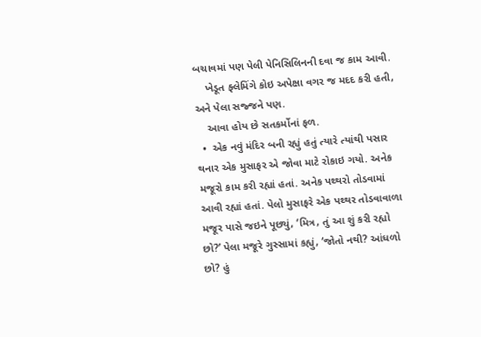બચાવમાં પણ પેલી પેનિસિલિનની દવા જ કામ આવી.
    ખેડૂત ફ્લેમિંગે કોઇ અપેક્ષા વગર જ મદદ કરી હતી, અને પેલા સજ્જને પણ.
    આવા હોય છે સતકર્મોનાં ફળ.
  •  એક નવું મંદિર બની રહ્યું હતું ત્યારે ત્યાંથી પસાર થનાર એક મુસાફર એ જોવા માટે રોકાઇ ગયો. અનેક મજૂરો કામ કરી રહ્યાં હતાં. અનેક પથ્થરો તોડવામાં આવી રહ્યાં હતાં. પેલો મુસાફરે એક પથ્થર તોડવાવાળા મજૂર પાસે જઇને પૂછ્યું, ‘મિત્ર, તું આ શું કરી રહ્યો છો?’ પેલા મજૂરે ગુસ્સામાં કહ્યું, ‘જોતો નથી? આંધળો છો? હું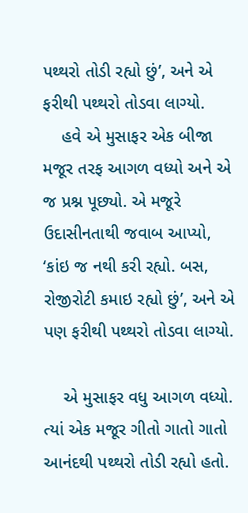પથ્થરો તોડી રહ્યો છું’, અને એ ફરીથી પથ્થરો તોડવા લાગ્યો.
    હવે એ મુસાફર એક બીજા મજૂર તરફ આગળ વધ્યો અને એ જ પ્રશ્ન પૂછ્યો. એ મજૂરે ઉદાસીનતાથી જવાબ આપ્યો, ‘કાંઇ જ નથી કરી રહ્યો. બસ, રોજીરોટી કમાઇ રહ્યો છું’, અને એ પણ ફરીથી પથ્થરો તોડવા લાગ્યો.

    એ મુસાફર વધુ આગળ વધ્યો. ત્યાં એક મજૂર ગીતો ગાતો ગાતો આનંદથી પથ્થરો તોડી રહ્યો હતો.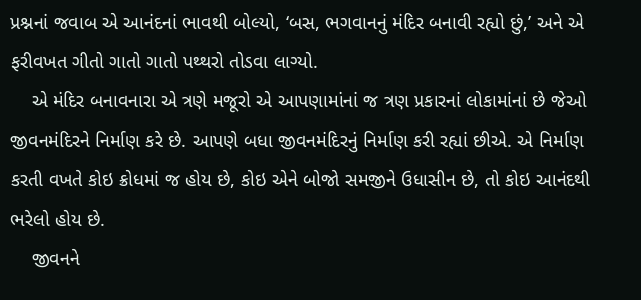પ્રશ્નનાં જવાબ એ આનંદનાં ભાવથી બોલ્યો, ‘બસ, ભગવાનનું મંદિર બનાવી રહ્યો છું,’ અને એ ફરીવખત ગીતો ગાતો ગાતો પથ્થરો તોડવા લાગ્યો.
    એ મંદિર બનાવનારા એ ત્રણે મજૂરો એ આપણામાંનાં જ ત્રણ પ્રકારનાં લોકામાંનાં છે જેઓ જીવનમંદિરને નિર્માણ કરે છે. આપણે બધા જીવનમંદિરનું નિર્માણ કરી રહ્યાં છીએ. એ નિર્માણ કરતી વખતે કોઇ ક્રોધમાં જ હોય છે, કોઇ એને બોજો સમજીને ઉધાસીન છે, તો કોઇ આનંદથી ભરેલો હોય છે.
    જીવનને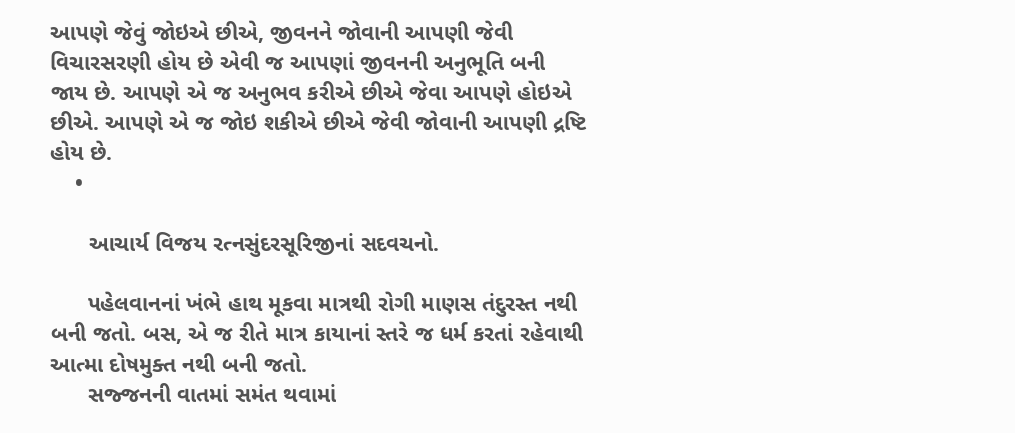આપણે જેવું જોઇએ છીએ, જીવનને જોવાની આપણી જેવી વિચારસરણી હોય છે એવી જ આપણાં જીવનની અનુભૂતિ બની જાય છે. આપણે એ જ અનુભવ કરીએ છીએ જેવા આપણે હોઇએ છીએ. આપણે એ જ જોઇ શકીએ છીએ જેવી જોવાની આપણી દ્રષ્ટિ હોય છે.
    •

      આચાર્ય વિજય રત્નસુંદરસૂરિજીનાં સદવચનો.

      પહેલવાનનાં ખંભે હાથ મૂકવા માત્રથી રોગી માણસ તંદુરસ્ત નથી બની જતો. બસ, એ જ રીતે માત્ર કાયાનાં સ્તરે જ ધર્મ કરતાં રહેવાથી આત્મા દોષમુક્ત નથી બની જતો.
      સજ્જનની વાતમાં સમંત થવામાં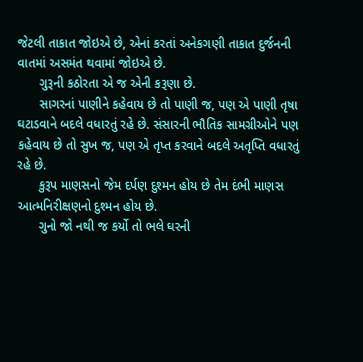જેટલી તાકાત જોઇએ છે, એનાં કરતાં અનેકગણી તાકાત દુર્જનની વાતમાં અસમંત થવામાં જોઇએ છે.
      ગુરૂની કઠોરતા એ જ એની કરૂણા છે.
      સાગરનાં પાણીને કહેવાય છે તો પાણી જ, પણ એ પાણી તૃષા ઘટાડવાને બદલે વધારતું રહે છે. સંસારની ભૌતિક સામગ્રીઓને પણ કહેવાય છે તો સુખ જ, પણ એ તૃપ્ત કરવાને બદલે અતૃપ્તિ વધારતું રહે છે.
      કુરૂપ માણસનો જેમ દર્પણ દુશ્મન હોય છે તેમ દંભી માણસ આત્મનિરીક્ષણનો દુશ્મન હોય છે.
      ગુનો જો નથી જ કર્યો તો ભલે ઘરની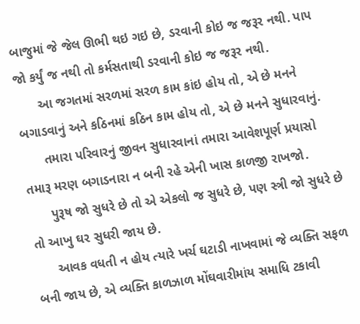બાજુમાં જે જેલ ઊભી થઇ ગઇ છે, ડરવાની કોઇ જ જરૂર નથી. પાપ જો કર્યું જ નથી તો કર્મસતાથી ડરવાની કોઇ જ જરૂર નથી.
      આ જગતમાં સરળમાં સરળ કામ કાંઇ હોય તો, એ છે મનને બગાડવાનું અને કઠિનમાં કઠિન કામ હોય તો, એ છે મનને સુધારવાનું.
      તમારા પરિવારનું જીવન સુધારવાનાં તમારા આવેશપૂર્ણ પ્રયાસો તમારૂ મરણ બગાડનારા ન બની રહે એની ખાસ કાળજી રાખજો.
      પુરૂષ જો સુધરે છે તો એ એકલો જ સુધરે છે, પણ સ્ત્રી જો સુધરે છે તો આખુ ઘર સુધરી જાય છે.
      આવક વધતી ન હોય ત્યારે ખર્ચ ઘટાડી નાખવામાં જે વ્યક્તિ સફળ બની જાય છે, એ વ્યક્તિ કાળઝાળ મોંઘવારીમાંય સમાધિ ટકાવી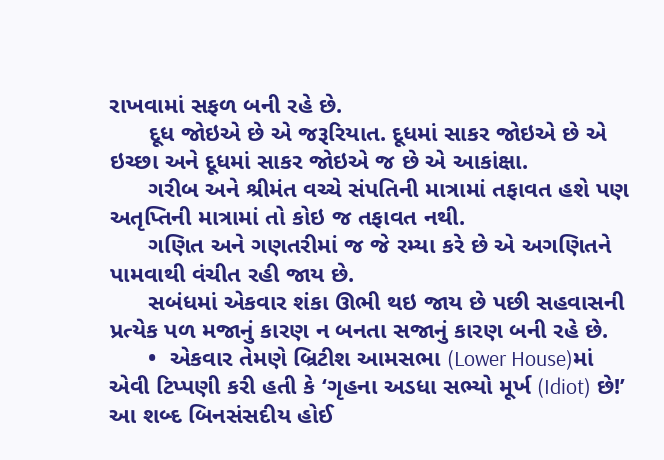રાખવામાં સફળ બની રહે છે.
      દૂધ જોઇએ છે એ જરૂરિયાત. દૂધમાં સાકર જોઇએ છે એ ઇચ્છા અને દૂધમાં સાકર જોઇએ જ છે એ આકાંક્ષા.
      ગરીબ અને શ્રીમંત વચ્ચે સંપતિની માત્રામાં તફાવત હશે પણ અતૃપ્તિની માત્રામાં તો કોઇ જ તફાવત નથી.
      ગણિત અને ગણતરીમાં જ જે રમ્યા કરે છે એ અગણિતને પામવાથી વંચીત રહી જાય છે.
      સબંધમાં એકવાર શંકા ઊભી થઇ જાય છે પછી સહવાસની પ્રત્યેક પળ મજાનું કારણ ન બનતા સજાનું કારણ બની રહે છે.
      •  એકવાર તેમણે બ્રિટીશ આમસભા (Lower House)માં એવી ટિપ્પણી કરી હતી કે ‘ગૃહના અડધા સભ્યો મૂર્ખ (Idiot) છે!’ આ શબ્દ બિનસંસદીય હોઈ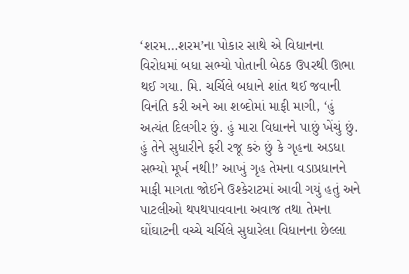‘શરમ…શરમ’ના પોકાર સાથે એ વિધાનના વિરોધમાં બધા સભ્યો પોતાની બેઠક ઉપરથી ઊભા થઈ ગયા. મિ. ચર્ચિલે બધાને શાંત થઈ જવાની વિનંતિ કરી અને આ શબ્દોમાં માફી માગી, ‘હું અત્યંત દિલગીર છું. હું મારા વિધાનને પાછું ખેંચું છું. હું તેને સુધારીને ફરી રજૂ કરું છું કે ગૃહના અડધા સભ્યો મૂર્ખ નથી!’ આખું ગૃહ તેમના વડાપ્રધાનને માફી માગતા જોઈને ઉશ્કેરાટમાં આવી ગયું હતું અને પાટલીઓ થપથપાવવાના અવાજ તથા તેમના ઘોંઘાટની વચ્ચે ચર્ચિલે સુધારેલા વિધાનના છેલ્લા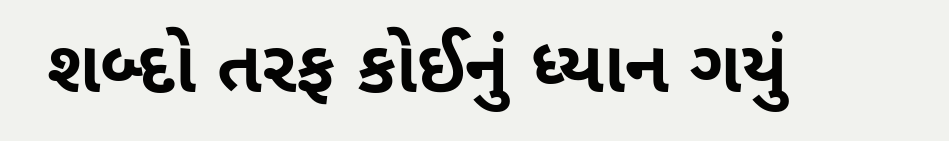શબ્દો તરફ કોઈનું ધ્યાન ગયું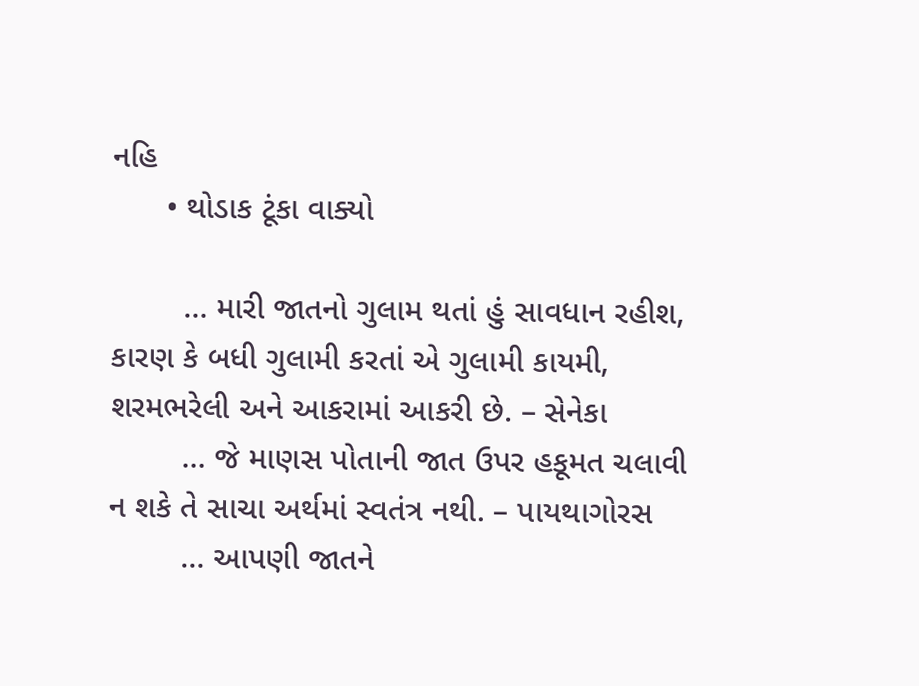નહિ
      • થોડાક ટૂંકા વાક્યો

        … મારી જાતનો ગુલામ થતાં હું સાવધાન રહીશ, કારણ કે બધી ગુલામી કરતાં એ ગુલામી કાયમી, શરમભરેલી અને આકરામાં આકરી છે. – સેનેકા
        … જે માણસ પોતાની જાત ઉપર હકૂમત ચલાવી ન શકે તે સાચા અર્થમાં સ્વતંત્ર નથી. – પાયથાગોરસ
        … આપણી જાતને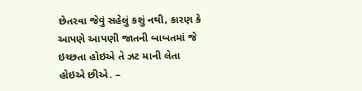છેતરવા જેવું સહેલું કશું નથી, કારણ કે આપણે આપણી જાતની બાબતમાં જે ઇચ્છતા હોઇએ તે ઝટ માની લેતા હોઇએ છીએ. –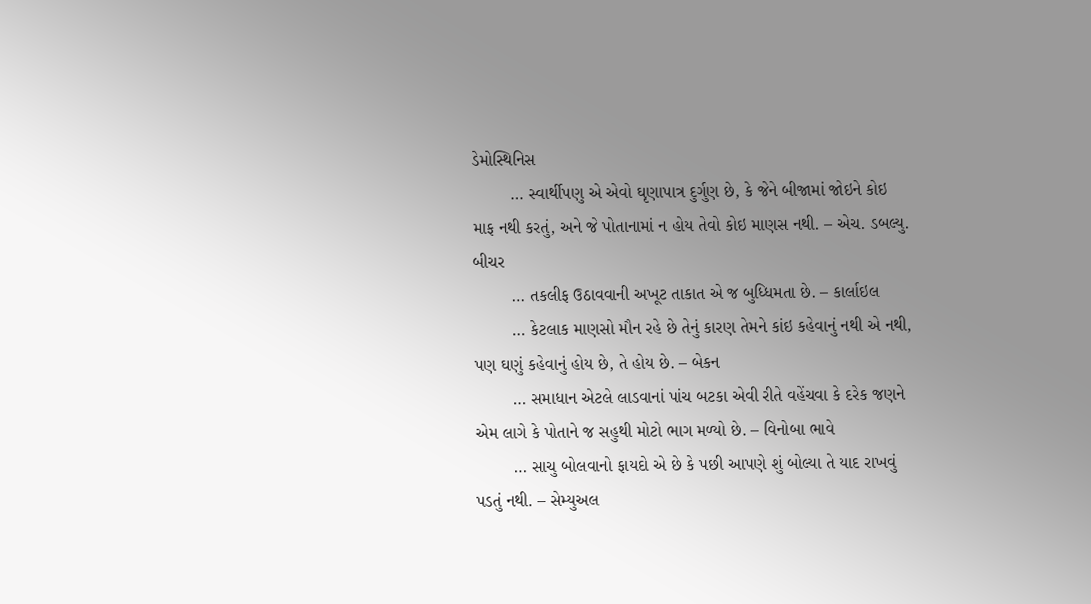ડેમોસ્થિનિસ
        … સ્વાર્થીપણુ એ એવો ઘૃણાપાત્ર દુર્ગુણ છે, કે જેને બીજામાં જોઇને કોઇ માફ નથી કરતું, અને જે પોતાનામાં ન હોય તેવો કોઇ માણસ નથી. – એચ. ડબલ્યુ. બીચર
        … તકલીફ ઉઠાવવાની અખૂટ તાકાત એ જ બુધ્ધિમતા છે. – કાર્લાઇલ
        … કેટલાક માણસો મૌન રહે છે તેનું કારણ તેમને કાંઇ કહેવાનું નથી એ નથી, પણ ઘણું કહેવાનું હોય છે, તે હોય છે. – બેકન
        … સમાધાન એટલે લાડવાનાં પાંચ બટકા એવી રીતે વહેંચવા કે દરેક જણને એમ લાગે કે પોતાને જ સહુથી મોટો ભાગ મળ્યો છે. – વિનોબા ભાવે
        … સાચુ બોલવાનો ફાયદો એ છે કે પછી આપણે શું બોલ્યા તે યાદ રાખવું પડતું નથી. – સેમ્યુઅલ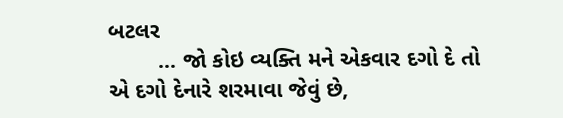બટલર
        … જો કોઇ વ્યક્તિ મને એકવાર દગો દે તો એ દગો દેનારે શરમાવા જેવું છે,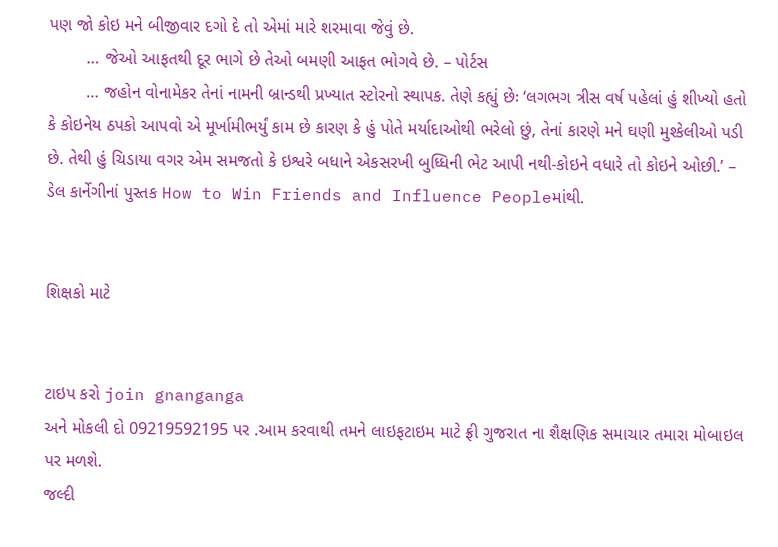પણ જો કોઇ મને બીજીવાર દગો દે તો એમાં મારે શરમાવા જેવું છે.
        … જેઓ આફતથી દૂર ભાગે છે તેઓ બમણી આફત ભોગવે છે. – પોર્ટસ
        … જહોન વોનામેકર તેનાં નામની બ્રાન્ડથી પ્રખ્યાત સ્ટોરનો સ્થાપક. તેણે કહ્યું છેઃ ‘લગભગ ત્રીસ વર્ષ પહેલાં હું શીખ્યો હતો કે કોઇનેય ઠપકો આપવો એ મૂર્ખામીભર્યું કામ છે કારણ કે હું પોતે મર્યાદાઓથી ભરેલો છું, તેનાં કારણે મને ઘણી મુશ્કેલીઓ પડી છે. તેથી હું ચિડાયા વગર એમ સમજતો કે ઇશ્વરે બધાને એકસરખી બુધ્ધિની ભેટ આપી નથી-કોઇને વધારે તો કોઇને ઓછી.’ – ડેલ કાર્નેગીનાં પુસ્તક How to Win Friends and Influence Peopleમાંથી.


શિક્ષકો માટે


ટાઇપ કરો join gnanganga
અને મોકલી દો 09219592195 પર .આમ કરવાથી તમને લાઇફટાઇમ માટે ફ્રી ગુજરાત ના શૈક્ષણિક સમાચાર તમારા મોબાઇલ પર મળશે.
જલ્દી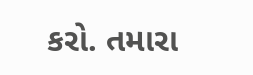કરો. તમારા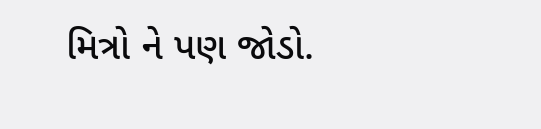મિત્રો ને પણ જોડો.